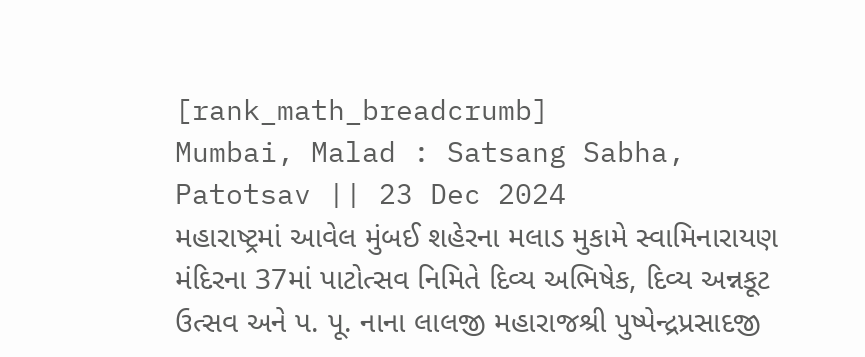[rank_math_breadcrumb]
Mumbai, Malad : Satsang Sabha, Patotsav || 23 Dec 2024
મહારાષ્ટ્રમાં આવેલ મુંબઈ શહેરના મલાડ મુકામે સ્વામિનારાયણ મંદિરના 37માં પાટોત્સવ નિમિતે દિવ્ય અભિષેક, દિવ્ય અન્નકૂટ ઉત્સવ અને પ. પૂ. નાના લાલજી મહારાજશ્રી પુષ્પેન્દ્રપ્રસાદજી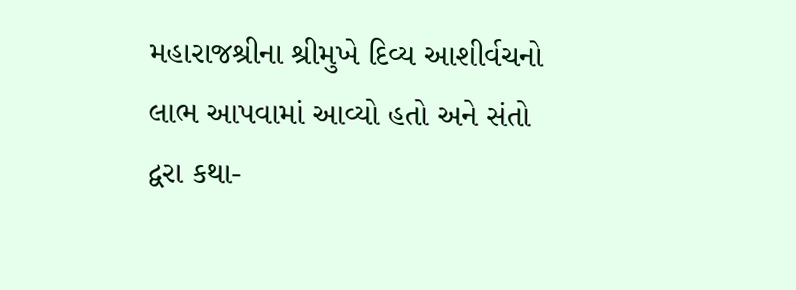મહારાજશ્રીના શ્રીમુખે દિવ્ય આશીર્વચનો લાભ આપવામાં આવ્યો હતો અને સંતો દ્વરા કથા-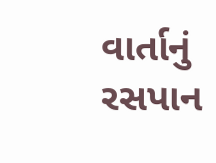વાર્તાનું રસપાન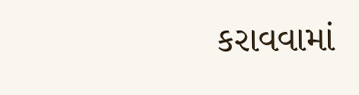કરાવવામાં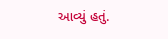આવ્યું હતું.